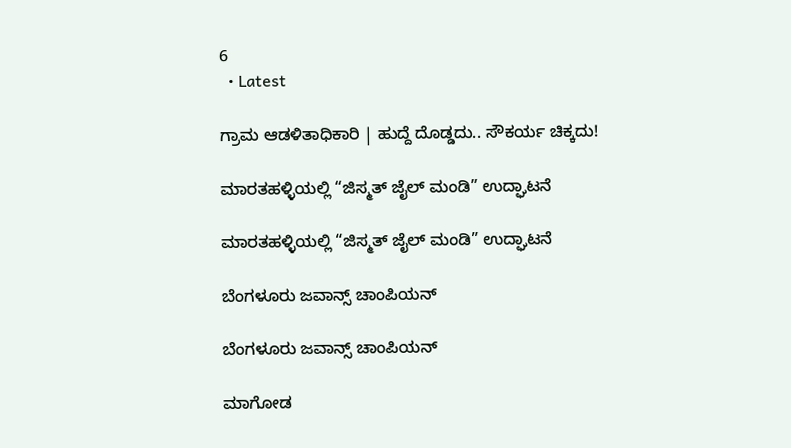6
  • Latest

ಗ್ರಾಮ ಆಡಳಿತಾಧಿಕಾರಿ | ಹುದ್ದೆ ದೊಡ್ಡದು.. ಸೌಕರ್ಯ ಚಿಕ್ಕದು!

ಮಾರತಹಳ್ಳಿಯಲ್ಲಿ “ಜಿಸ್ಮತ್ ಜೈಲ್ ಮಂಡಿ” ಉದ್ಘಾಟನೆ

ಮಾರತಹಳ್ಳಿಯಲ್ಲಿ “ಜಿಸ್ಮತ್ ಜೈಲ್ ಮಂಡಿ” ಉದ್ಘಾಟನೆ

ಬೆಂಗಳೂರು ಜವಾನ್ಸ್ ಚಾಂಪಿಯನ್

ಬೆಂಗಳೂರು ಜವಾನ್ಸ್ ಚಾಂಪಿಯನ್

ಮಾಗೋಡ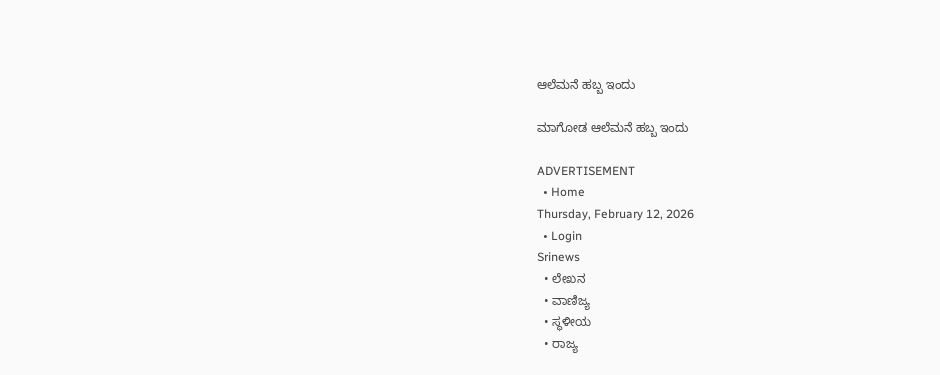ಆಲೆಮನೆ ಹಬ್ಬ ಇಂದು

ಮಾಗೋಡ ಆಲೆಮನೆ ಹಬ್ಬ ಇಂದು

ADVERTISEMENT
  • Home
Thursday, February 12, 2026
  • Login
Srinews
  • ಲೇಖನ
  • ವಾಣಿಜ್ಯ
  • ಸ್ಥಳೀಯ
  • ರಾಜ್ಯ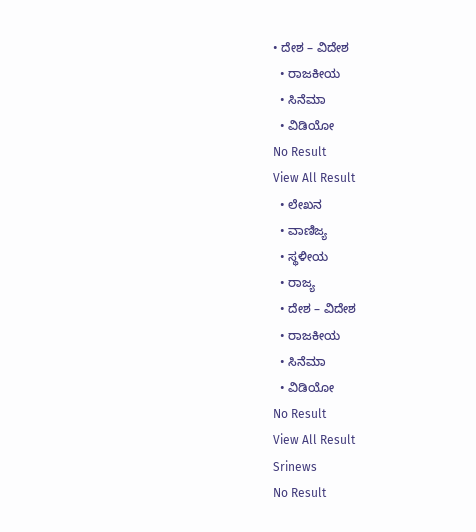• ದೇಶ – ವಿದೇಶ
  • ರಾಜಕೀಯ
  • ಸಿನೆಮಾ
  • ವಿಡಿಯೋ
No Result
View All Result
  • ಲೇಖನ
  • ವಾಣಿಜ್ಯ
  • ಸ್ಥಳೀಯ
  • ರಾಜ್ಯ
  • ದೇಶ – ವಿದೇಶ
  • ರಾಜಕೀಯ
  • ಸಿನೆಮಾ
  • ವಿಡಿಯೋ
No Result
View All Result
Srinews
No Result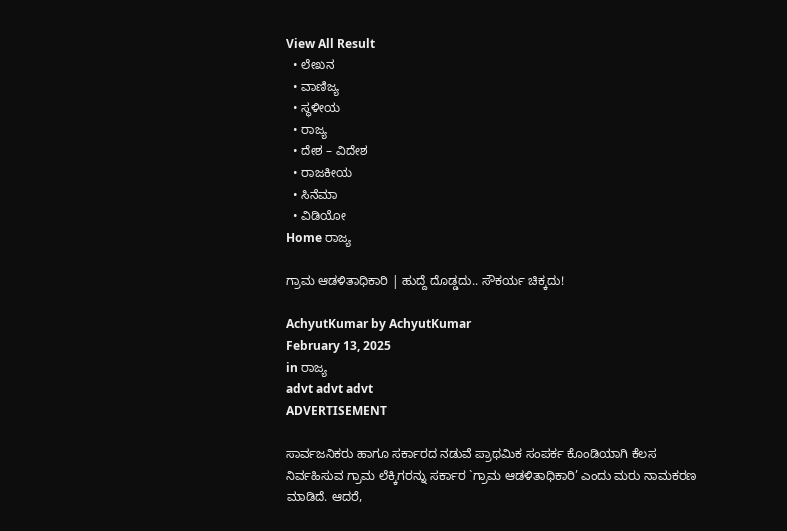View All Result
  • ಲೇಖನ
  • ವಾಣಿಜ್ಯ
  • ಸ್ಥಳೀಯ
  • ರಾಜ್ಯ
  • ದೇಶ – ವಿದೇಶ
  • ರಾಜಕೀಯ
  • ಸಿನೆಮಾ
  • ವಿಡಿಯೋ
Home ರಾಜ್ಯ

ಗ್ರಾಮ ಆಡಳಿತಾಧಿಕಾರಿ | ಹುದ್ದೆ ದೊಡ್ಡದು.. ಸೌಕರ್ಯ ಚಿಕ್ಕದು!

AchyutKumar by AchyutKumar
February 13, 2025
in ರಾಜ್ಯ
advt advt advt
ADVERTISEMENT

ಸಾರ್ವಜನಿಕರು ಹಾಗೂ ಸರ್ಕಾರದ ನಡುವೆ ಪ್ರಾಥಮಿಕ ಸಂಪರ್ಕ ಕೊಂಡಿಯಾಗಿ ಕೆಲಸ ನಿರ್ವಹಿಸುವ ಗ್ರಾಮ ಲೆಕ್ಕಿಗರನ್ನು ಸರ್ಕಾರ `ಗ್ರಾಮ ಆಡಳಿತಾಧಿಕಾರಿ’ ಎಂದು ಮರು ನಾಮಕರಣ ಮಾಡಿದೆ. ಆದರೆ,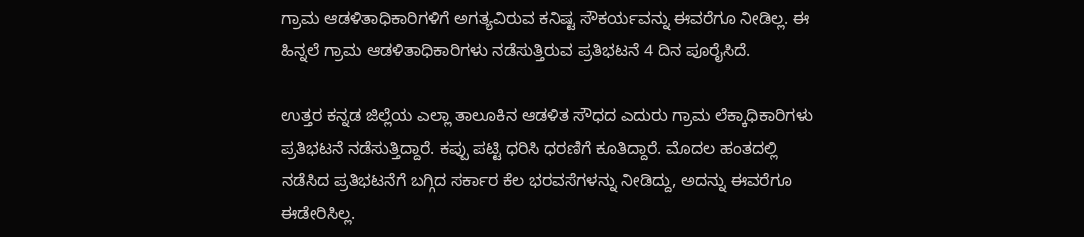ಗ್ರಾಮ ಆಡಳಿತಾಧಿಕಾರಿಗಳಿಗೆ ಅಗತ್ಯವಿರುವ ಕನಿಷ್ಟ ಸೌಕರ್ಯವನ್ನು ಈವರೆಗೂ ನೀಡಿಲ್ಲ. ಈ ಹಿನ್ನಲೆ ಗ್ರಾಮ ಆಡಳಿತಾಧಿಕಾರಿಗಳು ನಡೆಸುತ್ತಿರುವ ಪ್ರತಿಭಟನೆ 4 ದಿನ ಪೂರೈಸಿದೆ.

ಉತ್ತರ ಕನ್ನಡ ಜಿಲ್ಲೆಯ ಎಲ್ಲಾ ತಾಲೂಕಿನ ಆಡಳಿತ ಸೌಧದ ಎದುರು ಗ್ರಾಮ ಲೆಕ್ಕಾಧಿಕಾರಿಗಳು ಪ್ರತಿಭಟನೆ ನಡೆಸುತ್ತಿದ್ದಾರೆ. ಕಪ್ಪು ಪಟ್ಟಿ ಧರಿಸಿ ಧರಣಿಗೆ ಕೂತಿದ್ದಾರೆ. ಮೊದಲ ಹಂತದಲ್ಲಿ ನಡೆಸಿದ ಪ್ರತಿಭಟನೆಗೆ ಬಗ್ಗಿದ ಸರ್ಕಾರ ಕೆಲ ಭರವಸೆಗಳನ್ನು ನೀಡಿದ್ದು, ಅದನ್ನು ಈವರೆಗೂ ಈಡೇರಿಸಿಲ್ಲ.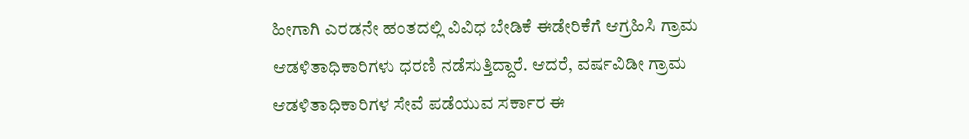ಹೀಗಾಗಿ ಎರಡನೇ ಹಂತದಲ್ಲಿ ವಿವಿಧ ಬೇಡಿಕೆ ಈಡೇರಿಕೆಗೆ ಆಗ್ರಹಿಸಿ ಗ್ರಾಮ ಆಡಳಿತಾಧಿಕಾರಿಗಳು ಧರಣಿ ನಡೆಸುತ್ತಿದ್ದಾರೆ. ಆದರೆ, ವರ್ಷವಿಡೀ ಗ್ರಾಮ ಆಡಳಿತಾಧಿಕಾರಿಗಳ ಸೇವೆ ಪಡೆಯುವ ಸರ್ಕಾರ ಈ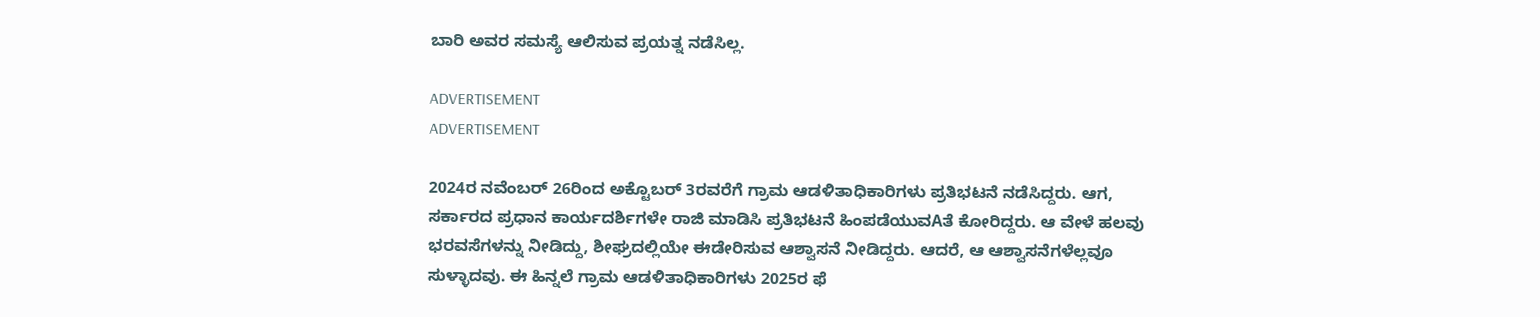ಬಾರಿ ಅವರ ಸಮಸ್ಯೆ ಆಲಿಸುವ ಪ್ರಯತ್ನ ನಡೆಸಿಲ್ಲ.

ADVERTISEMENT
ADVERTISEMENT

2024ರ ನವೆಂಬರ್ 26ರಿಂದ ಅಕ್ಟೊಬರ್ 3ರವರೆಗೆ ಗ್ರಾಮ ಆಡಳಿತಾಧಿಕಾರಿಗಳು ಪ್ರತಿಭಟನೆ ನಡೆಸಿದ್ದರು. ಆಗ, ಸರ್ಕಾರದ ಪ್ರಧಾನ ಕಾರ್ಯದರ್ಶಿಗಳೇ ರಾಜಿ ಮಾಡಿಸಿ ಪ್ರತಿಭಟನೆ ಹಿಂಪಡೆಯುವAತೆ ಕೋರಿದ್ದರು. ಆ ವೇಳೆ ಹಲವು ಭರವಸೆಗಳನ್ನು ನೀಡಿದ್ದು, ಶೀಘ್ರದಲ್ಲಿಯೇ ಈಡೇರಿಸುವ ಆಶ್ವಾಸನೆ ನೀಡಿದ್ದರು. ಆದರೆ, ಆ ಆಶ್ವಾಸನೆಗಳೆಲ್ಲವೂ ಸುಳ್ಳಾದವು. ಈ ಹಿನ್ನಲೆ ಗ್ರಾಮ ಆಡಳಿತಾಧಿಕಾರಿಗಳು 2025ರ ಫೆ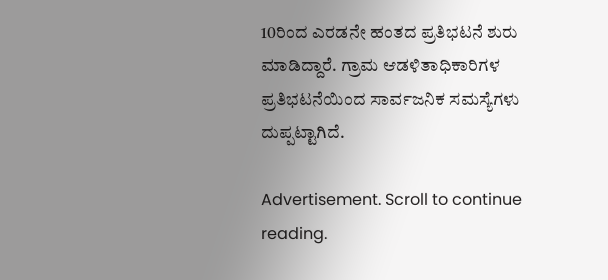10ರಿಂದ ಎರಡನೇ ಹಂತದ ಪ್ರತಿಭಟನೆ ಶುರು ಮಾಡಿದ್ದಾರೆ. ಗ್ರಾಮ ಆಡಳಿತಾಧಿಕಾರಿಗಳ ಪ್ರತಿಭಟನೆಯಿಂದ ಸಾರ್ವಜನಿಕ ಸಮಸ್ಯೆಗಳು ದುಪ್ಪಟ್ಟಾಗಿದೆ.

Advertisement. Scroll to continue reading.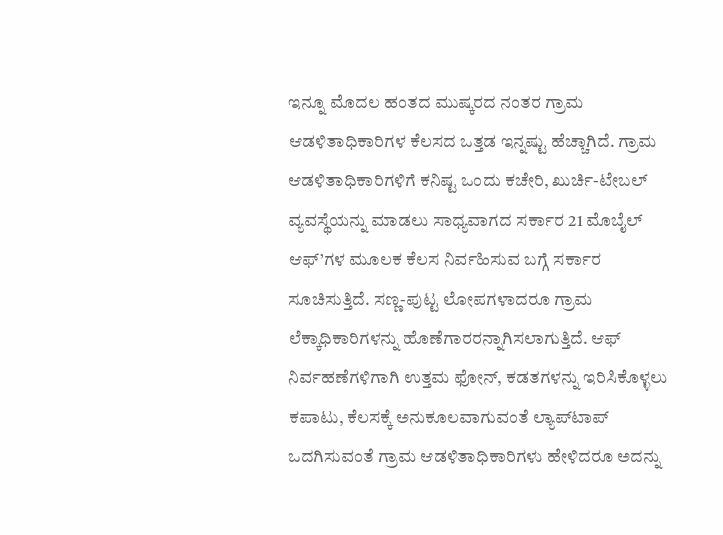ಇನ್ನೂ ಮೊದಲ ಹಂತದ ಮುಷ್ಕರದ ನಂತರ ಗ್ರಾಮ ಆಡಳಿತಾಧಿಕಾರಿಗಳ ಕೆಲಸದ ಒತ್ತಡ ಇನ್ನಷ್ಟು ಹೆಚ್ಚಾಗಿದೆ. ಗ್ರಾಮ ಆಡಳಿತಾಧಿಕಾರಿಗಳಿಗೆ ಕನಿಷ್ಟ ಒಂದು ಕಚೇರಿ, ಖುರ್ಚಿ-ಟೇಬಲ್ ವ್ಯವಸ್ಥೆಯನ್ನು ಮಾಡಲು ಸಾಧ್ಯವಾಗದ ಸರ್ಕಾರ 21 ಮೊಬೈಲ್ ಆಫ್’ಗಳ ಮೂಲಕ ಕೆಲಸ ನಿರ್ವಹಿಸುವ ಬಗ್ಗೆ ಸರ್ಕಾರ ಸೂಚಿಸುತ್ತಿದೆ. ಸಣ್ಣ-ಪುಟ್ಟ ಲೋಪಗಳಾದರೂ ಗ್ರಾಮ ಲೆಕ್ಕಾಧಿಕಾರಿಗಳನ್ನು ಹೊಣೆಗಾರರನ್ನಾಗಿಸಲಾಗುತ್ತಿದೆ. ಆಫ್ ನಿರ್ವಹಣೆಗಳಿಗಾಗಿ ಉತ್ತಮ ಫೋನ್, ಕಡತಗಳನ್ನು ಇರಿಸಿಕೊಳ್ಳಲು ಕಪಾಟು, ಕೆಲಸಕ್ಕೆ ಅನುಕೂಲವಾಗುವಂತೆ ಲ್ಯಾಪ್‌ಟಾಪ್ ಒದಗಿಸುವಂತೆ ಗ್ರಾಮ ಆಡಳಿತಾಧಿಕಾರಿಗಳು ಹೇಳಿದರೂ ಅದನ್ನು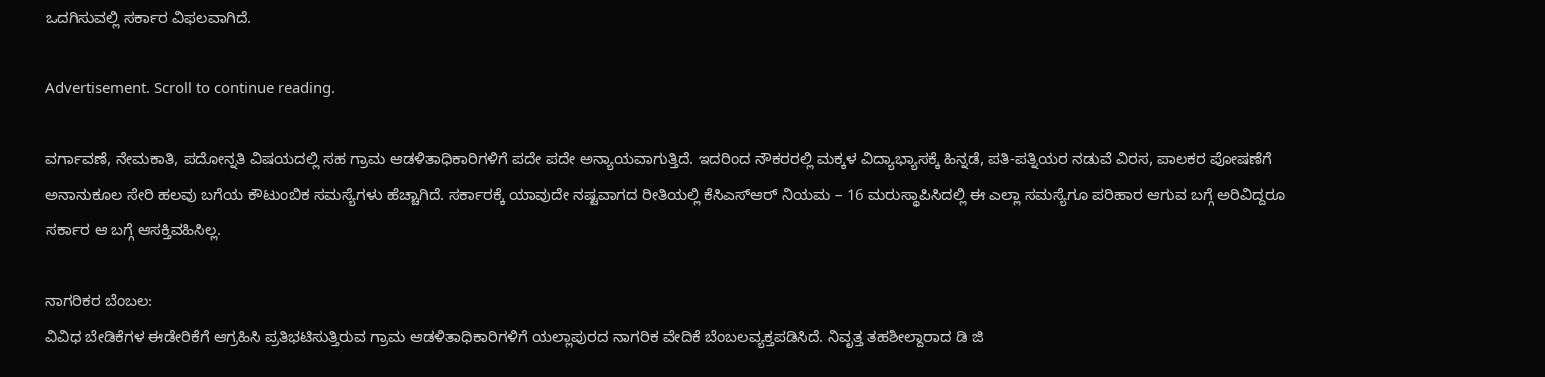ಒದಗಿಸುವಲ್ಲಿ ಸರ್ಕಾರ ವಿಫಲವಾಗಿದೆ.

Advertisement. Scroll to continue reading.

ವರ್ಗಾವಣೆ, ನೇಮಕಾತಿ, ಪದೋನ್ನತಿ ವಿಷಯದಲ್ಲಿ ಸಹ ಗ್ರಾಮ ಆಡಳಿತಾಧಿಕಾರಿಗಳಿಗೆ ಪದೇ ಪದೇ ಅನ್ಯಾಯವಾಗುತ್ತಿದೆ. ಇದರಿಂದ ನೌಕರರಲ್ಲಿ ಮಕ್ಕಳ ವಿದ್ಯಾಭ್ಯಾಸಕ್ಕೆ ಹಿನ್ನಡೆ, ಪತಿ-ಪತ್ನಿಯರ ನಡುವೆ ವಿರಸ, ಪಾಲಕರ ಪೋಷಣೆಗೆ ಅನಾನುಕೂಲ ಸೇರಿ ಹಲವು ಬಗೆಯ ಕೌಟುಂಬಿಕ ಸಮಸ್ಯೆಗಳು ಹೆಚ್ಚಾಗಿದೆ. ಸರ್ಕಾರಕ್ಕೆ ಯಾವುದೇ ನಷ್ಟವಾಗದ ರೀತಿಯಲ್ಲಿ ಕೆಸಿಎಸ್‌ಆರ್ ನಿಯಮ – 16 ಮರುಸ್ಥಾಪಿಸಿದಲ್ಲಿ ಈ ಎಲ್ಲಾ ಸಮಸ್ಯೆಗೂ ಪರಿಹಾರ ಆಗುವ ಬಗ್ಗೆ ಅರಿವಿದ್ದರೂ ಸರ್ಕಾರ ಆ ಬಗ್ಗೆ ಆಸಕ್ತಿವಹಿಸಿಲ್ಲ.

ನಾಗರಿಕರ ಬೆಂಬಲ:
ವಿವಿಧ ಬೇಡಿಕೆಗಳ ಈಡೇರಿಕೆಗೆ ಆಗ್ರಹಿಸಿ ಪ್ರತಿಭಟಿಸುತ್ತಿರುವ ಗ್ರಾಮ ಆಡಳಿತಾಧಿಕಾರಿಗಳಿಗೆ ಯಲ್ಲಾಪುರದ ನಾಗರಿಕ ವೇದಿಕೆ ಬೆಂಬಲವ್ಯಕ್ತಪಡಿಸಿದೆ. ನಿವೃತ್ತ ತಹಶೀಲ್ದಾರಾದ ಡಿ ಜಿ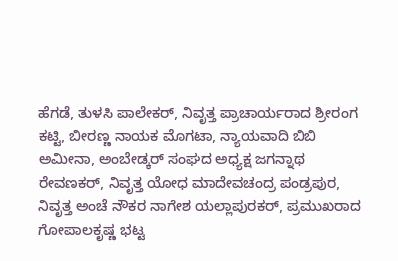ಹೆಗಡೆ, ತುಳಸಿ ಪಾಲೇಕರ್, ನಿವೃತ್ತ ಪ್ರಾಚಾರ್ಯರಾದ ಶ್ರೀರಂಗ ಕಟ್ಟಿ, ಬೀರಣ್ಣ ನಾಯಕ ಮೊಗಟಾ, ನ್ಯಾಯವಾದಿ ಬಿಬಿ ಅಮೀನಾ, ಅಂಬೇಡ್ಕರ್ ಸಂಘದ ಅಧ್ಯಕ್ಷ ಜಗನ್ನಾಥ ರೇವಣಕರ್, ನಿವೃತ್ತ ಯೋಧ ಮಾದೇವಚಂದ್ರ ಪಂಡ್ರಪುರ, ನಿವೃತ್ತ ಅಂಚೆ ನೌಕರ ನಾಗೇಶ ಯಲ್ಲಾಪುರಕರ್, ಪ್ರಮುಖರಾದ ಗೋಪಾಲಕೃಷ್ಣ ಭಟ್ಟ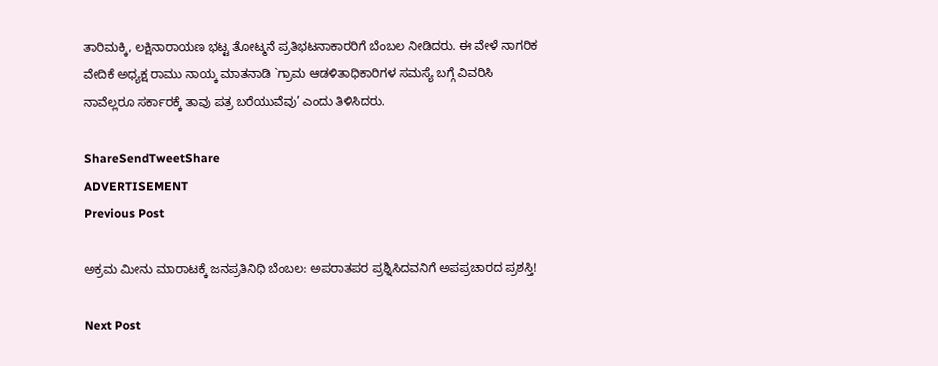ತಾರಿಮಕ್ಕಿ, ಲಕ್ಷಿನಾರಾಯಣ ಭಟ್ಟ ತೋಟ್ಮನೆ ಪ್ರತಿಭಟನಾಕಾರರಿಗೆ ಬೆಂಬಲ ನೀಡಿದರು. ಈ ವೇಳೆ ನಾಗರಿಕ ವೇದಿಕೆ ಅಧ್ಯಕ್ಷ ರಾಮು ನಾಯ್ಕ ಮಾತನಾಡಿ `ಗ್ರಾಮ ಆಡಳಿತಾಧಿಕಾರಿಗಳ ಸಮಸ್ಯೆ ಬಗ್ಗೆ ವಿವರಿಸಿ ನಾವೆಲ್ಲರೂ ಸರ್ಕಾರಕ್ಕೆ ತಾವು ಪತ್ರ ಬರೆಯುವೆವು’ ಎಂದು ತಿಳಿಸಿದರು.

ShareSendTweetShare
ADVERTISEMENT
Previous Post

ಅಕ್ರಮ ಮೀನು ಮಾರಾಟಕ್ಕೆ ಜನಪ್ರತಿನಿಧಿ ಬೆಂಬಲ: ಅಪರಾತಪರ ಪ್ರಶ್ನಿಸಿದವನಿಗೆ ಅಪಪ್ರಚಾರದ ಪ್ರಶಸ್ತಿ!

Next Post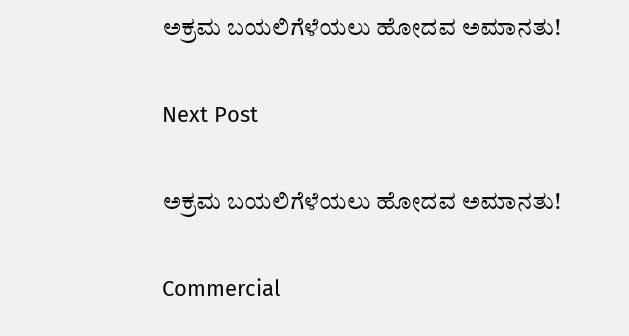ಅಕ್ರಮ ಬಯಲಿಗೆಳೆಯಲು ಹೋದವ ಅಮಾನತು!

Next Post

ಅಕ್ರಮ ಬಯಲಿಗೆಳೆಯಲು ಹೋದವ ಅಮಾನತು!

Commercial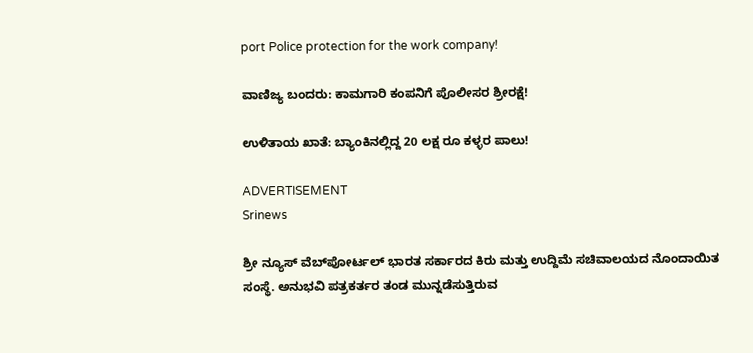port Police protection for the work company!

ವಾಣಿಜ್ಯ ಬಂದರು: ಕಾಮಗಾರಿ ಕಂಪನಿಗೆ ಪೊಲೀಸರ ಶ್ರೀರಕ್ಷೆ!

ಉಳಿತಾಯ ಖಾತೆ: ಬ್ಯಾಂಕಿನಲ್ಲಿದ್ದ 20 ಲಕ್ಷ ರೂ ಕಳ್ಳರ ಪಾಲು!

ADVERTISEMENT
Srinews

ಶ್ರೀ ನ್ಯೂಸ್ ವೆಬ್‌ಪೋರ್ಟಲ್ ಭಾರತ ಸರ್ಕಾರದ ಕಿರು ಮತ್ತು ಉದ್ದಿಮೆ ಸಚಿವಾಲಯದ ನೊಂದಾಯಿತ ಸಂಸ್ಥೆ. ಅನುಭವಿ ಪತ್ರಕರ್ತರ ತಂಡ ಮುನ್ನಡೆಸುತ್ತಿರುವ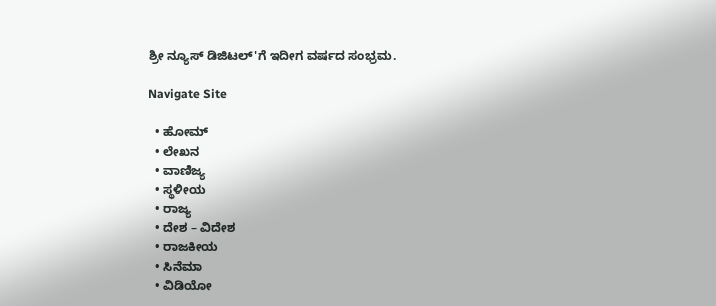ಶ್ರೀ ನ್ಯೂಸ್ ಡಿಜಿಟಲ್'ಗೆ ಇದೀಗ ವರ್ಷದ ಸಂಭ್ರಮ.

Navigate Site

  • ಹೋಮ್
  • ಲೇಖನ
  • ವಾಣಿಜ್ಯ
  • ಸ್ಥಳೀಯ
  • ರಾಜ್ಯ
  • ದೇಶ – ವಿದೇಶ
  • ರಾಜಕೀಯ
  • ಸಿನೆಮಾ
  • ವಿಡಿಯೋ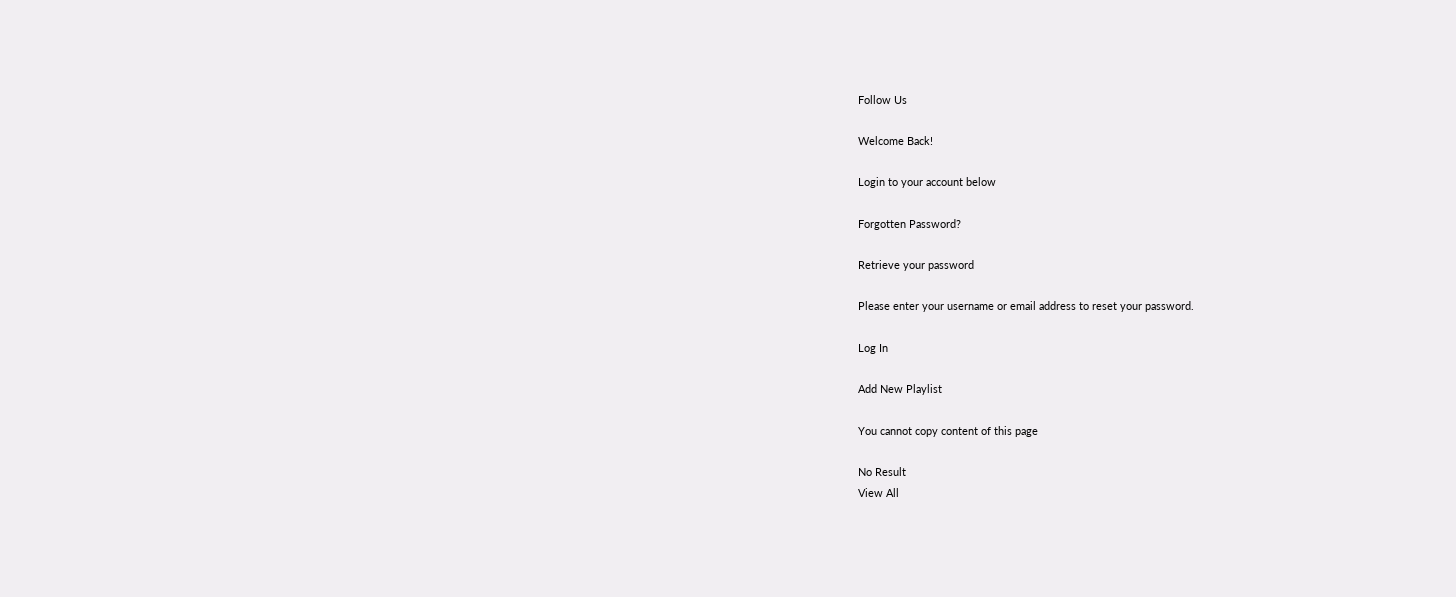Follow Us

Welcome Back!

Login to your account below

Forgotten Password?

Retrieve your password

Please enter your username or email address to reset your password.

Log In

Add New Playlist

You cannot copy content of this page

No Result
View All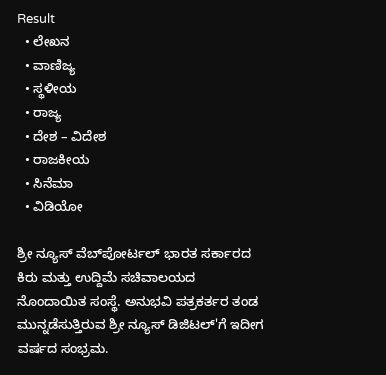Result
  • ಲೇಖನ
  • ವಾಣಿಜ್ಯ
  • ಸ್ಥಳೀಯ
  • ರಾಜ್ಯ
  • ದೇಶ – ವಿದೇಶ
  • ರಾಜಕೀಯ
  • ಸಿನೆಮಾ
  • ವಿಡಿಯೋ

ಶ್ರೀ ನ್ಯೂಸ್ ವೆಬ್‌ಪೋರ್ಟಲ್ ಭಾರತ ಸರ್ಕಾರದ ಕಿರು ಮತ್ತು ಉದ್ದಿಮೆ ಸಚಿವಾಲಯದ ನೊಂದಾಯಿತ ಸಂಸ್ಥೆ. ಅನುಭವಿ ಪತ್ರಕರ್ತರ ತಂಡ ಮುನ್ನಡೆಸುತ್ತಿರುವ ಶ್ರೀ ನ್ಯೂಸ್ ಡಿಜಿಟಲ್'ಗೆ ಇದೀಗ ವರ್ಷದ ಸಂಭ್ರಮ.